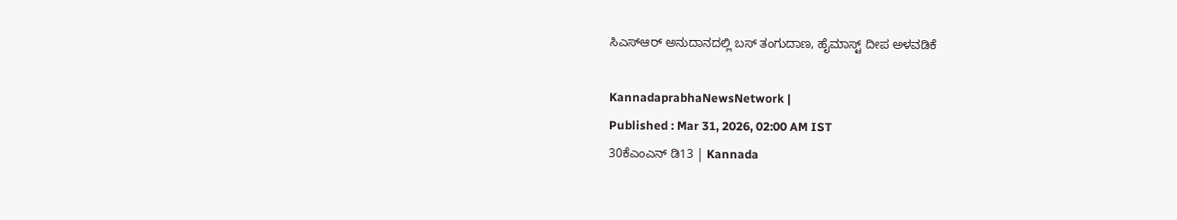ಸಿಎಸ್‌ಆರ್ ಅನುದಾನದಲ್ಲಿ ಬಸ್ ತಂಗುದಾಣ, ಹೈಮಾಸ್ಟ್‌ ದೀಪ ಅಳವಡಿಕೆ

KannadaprabhaNewsNetwork |
Published : Mar 31, 2026, 02:00 AM IST
30ಕೆಎಂಎನ್ ಡಿ13 | Kannada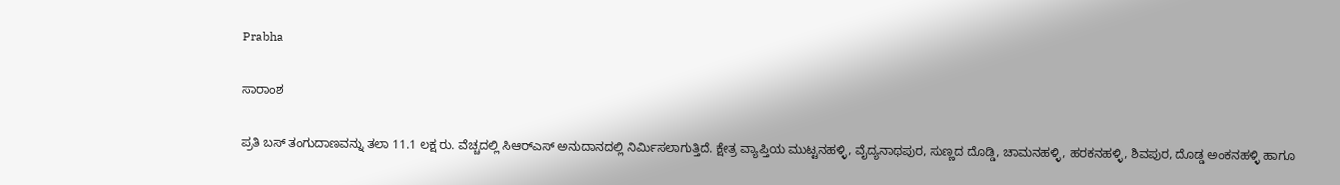Prabha

ಸಾರಾಂಶ

ಪ್ರತಿ ಬಸ್ ತಂಗುದಾಣವನ್ನು ತಲಾ 11.1 ಲಕ್ಷ ರು. ವೆಚ್ಚದಲ್ಲಿ ಸಿಆರ್‌ಎಸ್ ಅನುದಾನದಲ್ಲಿ ನಿರ್ಮಿಸಲಾಗುತ್ತಿದೆ. ಕ್ಷೇತ್ರ ವ್ಯಾಪ್ತಿಯ ಮುಟ್ಟನಹಳ್ಳಿ, ವೈದ್ಯನಾಥಪುರ, ಸುಣ್ಣದ ದೊಡ್ಡಿ, ಚಾಮನಹಳ್ಳಿ, ಹರಕನಹಳ್ಳಿ, ಶಿವಪುರ, ದೊಡ್ಡ ಅಂಕನಹಳ್ಳಿ ಹಾಗೂ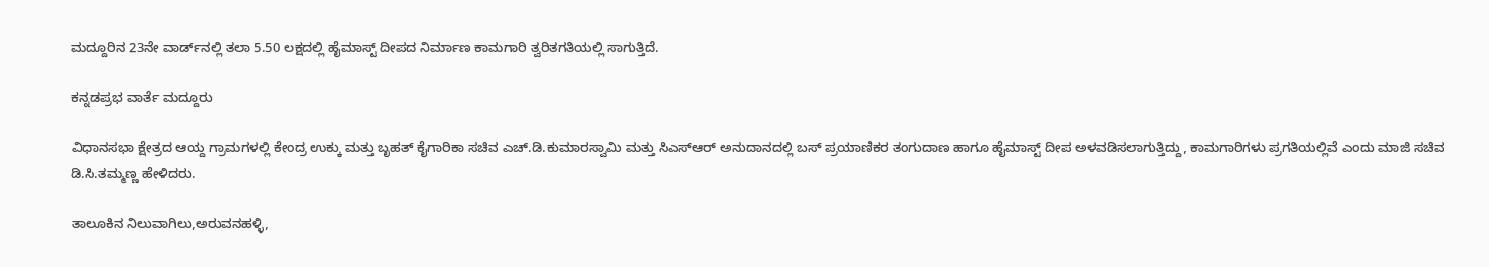ಮದ್ದೂರಿನ 23ನೇ ವಾರ್ಡ್‌ನಲ್ಲಿ ತಲಾ 5.50 ಲಕ್ಷದಲ್ಲಿ ಹೈಮಾಸ್ಟ್‌ ದೀಪದ ನಿರ್ಮಾಣ ಕಾಮಗಾರಿ ತ್ವರಿತಗತಿಯಲ್ಲಿ ಸಾಗುತ್ತಿದೆ.

ಕನ್ನಡಪ್ರಭ ವಾರ್ತೆ ಮದ್ದೂರು

ವಿಧಾನಸಭಾ ಕ್ಷೇತ್ರದ ಆಯ್ದ ಗ್ರಾಮಗಳಲ್ಲಿ ಕೇಂದ್ರ ಉಕ್ಕು ಮತ್ತು ಬೃಹತ್ ಕೈಗಾರಿಕಾ ಸಚಿವ ಎಚ್.ಡಿ.ಕುಮಾರಸ್ವಾಮಿ ಮತ್ತು ಸಿಎಸ್‌ಆರ್ ಅನುದಾನದಲ್ಲಿ ಬಸ್ ಪ್ರಯಾಣಿಕರ ತಂಗುದಾಣ ಹಾಗೂ ಹೈಮಾಸ್ಟ್‌ ದೀಪ ಅಳವಡಿಸಲಾಗುತ್ತಿದ್ದು, ಕಾಮಗಾರಿಗಳು ಪ್ರಗತಿಯಲ್ಲಿವೆ ಎಂದು ಮಾಜಿ ಸಚಿವ ಡಿ.ಸಿ.ತಮ್ಮಣ್ಣ ಹೇಳಿದರು.

ತಾಲೂಕಿನ ನಿಲುವಾಗಿಲು,ಅರುವನಹಳ್ಳಿ,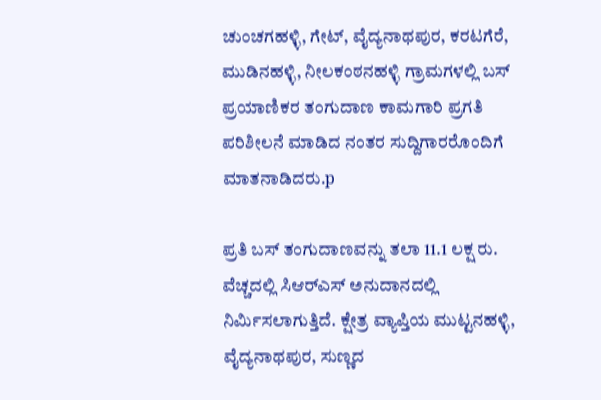ಚುಂಚಗಹಳ್ಳಿ, ಗೇಟ್, ವೈದ್ಯನಾಥಪುರ, ಕರಟಗೆರೆ, ಮುಡಿನಹಳ್ಳಿ, ನೀಲಕಂಠನಹಳ್ಳಿ ಗ್ರಾಮಗಳಲ್ಲಿ ಬಸ್ ಪ್ರಯಾಣಿಕರ ತಂಗುದಾಣ ಕಾಮಗಾರಿ ಪ್ರಗತಿ ಪರಿಶೀಲನೆ ಮಾಡಿದ ನಂತರ ಸುದ್ದಿಗಾರರೊಂದಿಗೆ ಮಾತನಾಡಿದರು.p

ಪ್ರತಿ ಬಸ್ ತಂಗುದಾಣವನ್ನು ತಲಾ 11.1 ಲಕ್ಷ ರು. ವೆಚ್ಚದಲ್ಲಿ ಸಿಆರ್‌ಎಸ್ ಅನುದಾನದಲ್ಲಿ ನಿರ್ಮಿಸಲಾಗುತ್ತಿದೆ. ಕ್ಷೇತ್ರ ವ್ಯಾಪ್ತಿಯ ಮುಟ್ಟನಹಳ್ಳಿ, ವೈದ್ಯನಾಥಪುರ, ಸುಣ್ಣದ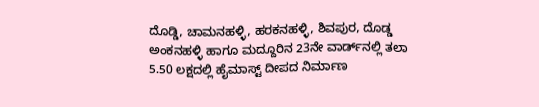ದೊಡ್ಡಿ, ಚಾಮನಹಳ್ಳಿ, ಹರಕನಹಳ್ಳಿ, ಶಿವಪುರ, ದೊಡ್ಡ ಅಂಕನಹಳ್ಳಿ ಹಾಗೂ ಮದ್ದೂರಿನ 23ನೇ ವಾರ್ಡ್‌ನಲ್ಲಿ ತಲಾ 5.50 ಲಕ್ಷದಲ್ಲಿ ಹೈಮಾಸ್ಟ್‌ ದೀಪದ ನಿರ್ಮಾಣ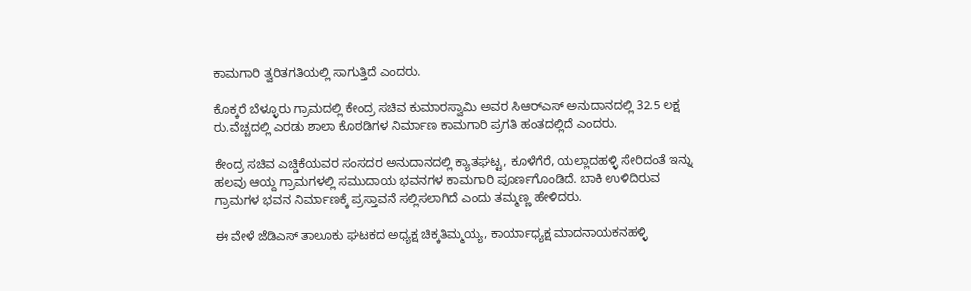ಕಾಮಗಾರಿ ತ್ವರಿತಗತಿಯಲ್ಲಿ ಸಾಗುತ್ತಿದೆ ಎಂದರು.

ಕೊಕ್ಕರೆ ಬೆಳ್ಳೂರು ಗ್ರಾಮದಲ್ಲಿ ಕೇಂದ್ರ ಸಚಿವ ಕುಮಾರಸ್ವಾಮಿ ಅವರ ಸಿಆರ್‌ಎಸ್ ಅನುದಾನದಲ್ಲಿ 32.5 ಲಕ್ಷ ರು.ವೆಚ್ಚದಲ್ಲಿ ಎರಡು ಶಾಲಾ ಕೊಠಡಿಗಳ ನಿರ್ಮಾಣ ಕಾಮಗಾರಿ ಪ್ರಗತಿ ಹಂತದಲ್ಲಿದೆ ಎಂದರು.

ಕೇಂದ್ರ ಸಚಿವ ಎಚ್ಡಿಕೆಯವರ ಸಂಸದರ ಅನುದಾನದಲ್ಲಿ ಕ್ಯಾತಘಟ್ಟ, ಕೂಳೆಗೆರೆ, ಯಲ್ಲಾದಹಳ್ಳಿ ಸೇರಿದಂತೆ ಇನ್ನು ಹಲವು ಆಯ್ದ ಗ್ರಾಮಗಳಲ್ಲಿ ಸಮುದಾಯ ಭವನಗಳ ಕಾಮಗಾರಿ ಪೂರ್ಣಗೊಂಡಿದೆ. ಬಾಕಿ ಉಳಿದಿರುವ ಗ್ರಾಮಗಳ ಭವನ ನಿರ್ಮಾಣಕ್ಕೆ ಪ್ರಸ್ತಾವನೆ ಸಲ್ಲಿಸಲಾಗಿದೆ ಎಂದು ತಮ್ಮಣ್ಣ ಹೇಳಿದರು.

ಈ ವೇಳೆ ಜೆಡಿಎಸ್ ತಾಲೂಕು ಘಟಕದ ಅಧ್ಯಕ್ಷ ಚಿಕ್ಕತಿಮ್ಮಯ್ಯ, ಕಾರ್ಯಾಧ್ಯಕ್ಷ ಮಾದನಾಯಕನಹಳ್ಳಿ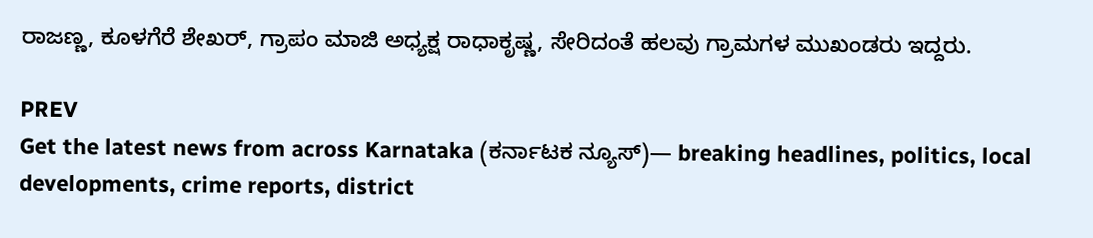ರಾಜಣ್ಣ, ಕೂಳಗೆರೆ ಶೇಖರ್, ಗ್ರಾಪಂ ಮಾಜಿ ಅಧ್ಯಕ್ಷ ರಾಧಾಕೃಷ್ಣ, ಸೇರಿದಂತೆ ಹಲವು ಗ್ರಾಮಗಳ ಮುಖಂಡರು ಇದ್ದರು.

PREV
Get the latest news from across Karnataka (ಕರ್ನಾಟಕ ನ್ಯೂಸ್)— breaking headlines, politics, local developments, crime reports, district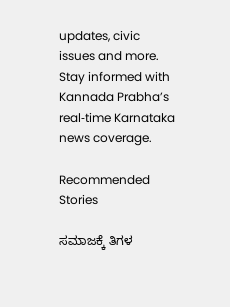updates, civic issues and more. Stay informed with Kannada Prabha’s real‑time Karnataka news coverage.

Recommended Stories

ಸಮಾಜಕ್ಕೆ ತಿಗಳ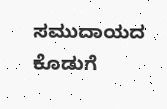ಸಮುದಾಯದ ಕೊಡುಗೆ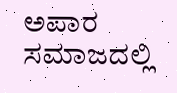ಅಪಾರ
ಸಮಾಜದಲ್ಲಿ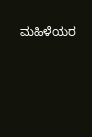ಮಹಿಳೆಯರ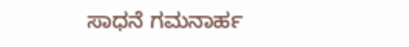ಸಾಧನೆ ಗಮನಾರ್ಹ